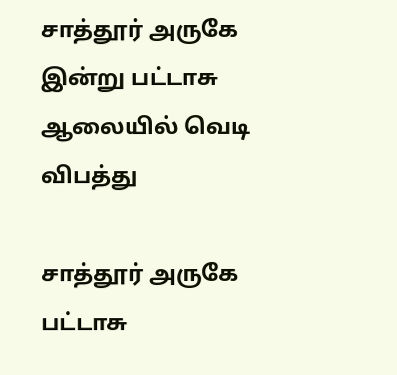சாத்தூர் அருகே இன்று பட்டாசு ஆலையில் வெடி விபத்து

சாத்தூர் அருகே பட்டாசு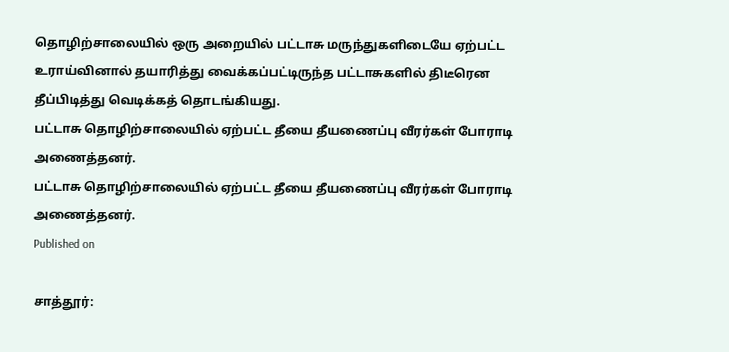தொழிற்சாலையில் ஒரு அறையில் பட்டாசு மருந்துகளிடையே ஏற்பட்ட உராய்வினால் தயாரித்து வைக்கப்பட்டிருந்த பட்டாசுகளில் திடீரென தீப்பிடித்து வெடிக்கத் தொடங்கியது.
பட்டாசு தொழிற்சாலையில் ஏற்பட்ட தீயை தீயணைப்பு வீரர்கள் போராடி அணைத்தனர்.
பட்டாசு தொழிற்சாலையில் ஏற்பட்ட தீயை தீயணைப்பு வீரர்கள் போராடி அணைத்தனர்.
Published on

சாத்தூர்: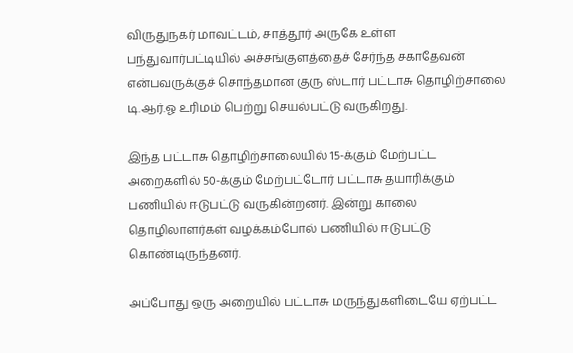விருதுநகர் மாவட்டம், சாத்தூர் அருகே உள்ள பந்துவார்பட்டியில் அச்சங்குளத்தைச் சேர்ந்த சகாதேவன் என்பவருக்குச் சொந்தமான குரு ஸ்டார் பட்டாசு தொழிற்சாலை டி.ஆர்.ஓ உரிமம் பெற்று செயல்பட்டு வருகிறது.

இந்த பட்டாசு தொழிற்சாலையில் 15-க்கும் மேற்பட்ட அறைகளில் 50-க்கும் மேற்பட்டோர் பட்டாசு தயாரிக்கும் பணியில் ஈடுபட்டு வருகின்றனர். இன்று காலை தொழிலாளர்கள் வழக்கம்போல் பணியில் ஈடுபட்டு கொண்டிருந்தனர்.

அப்போது ஒரு அறையில் பட்டாசு மருந்துகளிடையே ஏற்பட்ட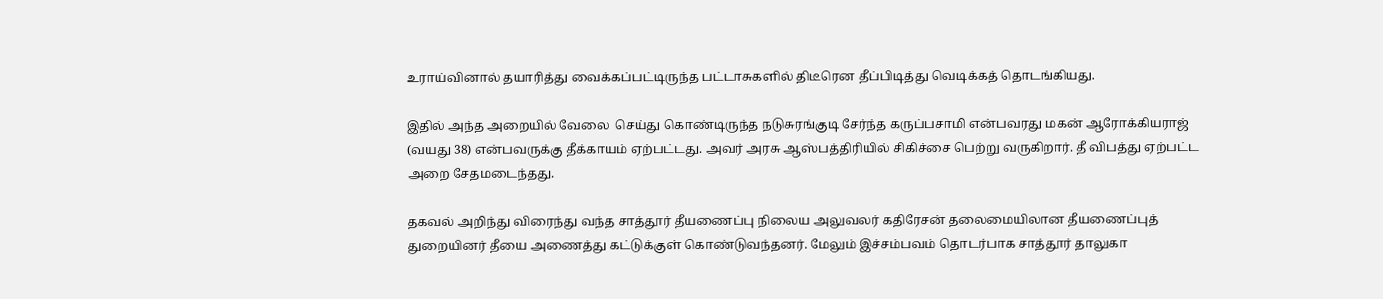உராய்வினால் தயாரித்து வைக்கப்பட்டிருந்த பட்டாசுகளில் திடீரென தீப்பிடித்து வெடிக்கத் தொடங்கியது.

இதில் அந்த அறையில் வேலை  செய்து கொண்டிருந்த நடுசுரங்குடி சேர்ந்த கருப்பசாமி என்பவரது மகன் ஆரோக்கியராஜ் (வயது 38) என்பவருக்கு தீக்காயம் ஏற்பட்டது. அவர் அரசு ஆஸ்பத்திரியில் சிகிச்சை பெற்று வருகிறார். தீ விபத்து ஏற்பட்ட அறை சேதமடைந்தது.

தகவல் அறிந்து விரைந்து வந்த சாத்தூர் தீயணைப்பு நிலைய அலுவலர் கதிரேசன் தலைமையிலான தீயணைப்புத் துறையினர் தீயை அணைத்து கட்டுக்குள் கொண்டுவந்தனர். மேலும் இச்சம்பவம் தொடர்பாக சாத்தூர் தாலுகா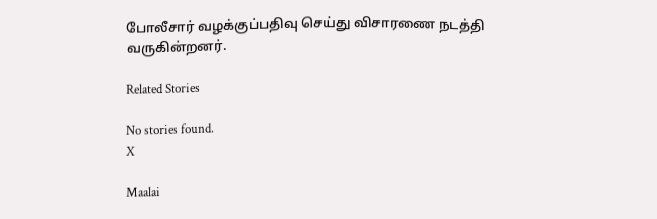போலீசார் வழக்குப்பதிவு செய்து விசாரணை நடத்தி வருகின்றனர்.

Related Stories

No stories found.
X

Maalai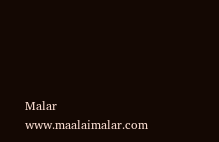Malar
www.maalaimalar.com